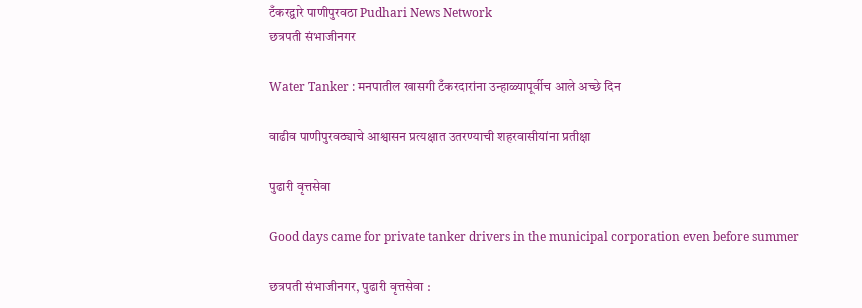टँकरद्वारे पाणीपुरवठा Pudhari News Network
छत्रपती संभाजीनगर

Water Tanker : मनपातील खासगी टँकरदारांना उन्हाळ्यापूर्वीच आले अच्छे दिन

वाढीव पाणीपुरवठ्याचे आश्वासन प्रत्यक्षात उतरण्याची शहरवासीयांना प्रतीक्षा

पुढारी वृत्तसेवा

Good days came for private tanker drivers in the municipal corporation even before summer

छत्रपती संभाजीनगर, पुढारी वृत्तसेवा :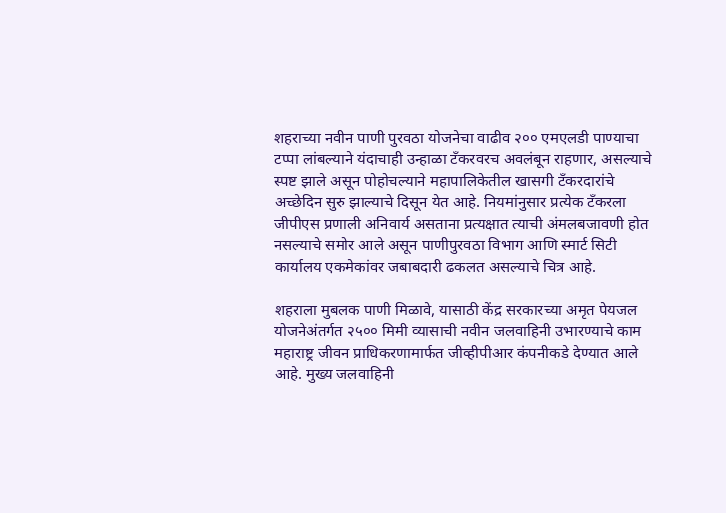शहराच्या नवीन पाणी पुरवठा योजनेचा वाढीव २०० एमएलडी पाण्याचा टप्पा लांबल्याने यंदाचाही उन्हाळा टँकरवरच अवलंबून राहणार, असल्याचे स्पष्ट झाले असून पोहोचल्याने महापालिकेतील खासगी टँकरदारांचे अच्छेदिन सुरु झाल्याचे दिसून येत आहे. नियमांनुसार प्रत्येक टँकरला जीपीएस प्रणाली अनिवार्य असताना प्रत्यक्षात त्याची अंमलबजावणी होत नसल्याचे समोर आले असून पाणीपुरवठा विभाग आणि स्मार्ट सिटी कार्यालय एकमेकांवर जबाबदारी ढकलत असल्याचे चित्र आहे.

शहराला मुबलक पाणी मिळावे, यासाठी केंद्र सरकारच्या अमृत पेयजल योजनेअंतर्गत २५०० मिमी व्यासाची नवीन जलवाहिनी उभारण्याचे काम महाराष्ट्र जीवन प्राधिकरणामार्फत जीव्हीपीआर कंपनीकडे देण्यात आले आहे. मुख्य जलवाहिनी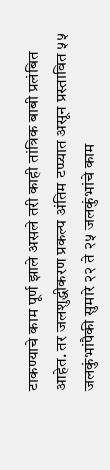टाकण्याचे काम पूर्ण झाले असले तरी काही तांत्रिक बाबी प्रलंबित आहेत. तर जलशुद्धीकरण प्रकल्प अंतिम टप्प्यात असून प्रस्तावित ५५ जलकुंभांपैकी सुमारे २२ ते २५ जलकुंभांचे काम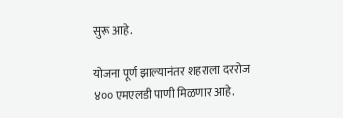सुरू आहे.

योजना पूर्ण झाल्यानंतर शहराला दररोज ४०० एमएलडी पाणी मिळणार आहे.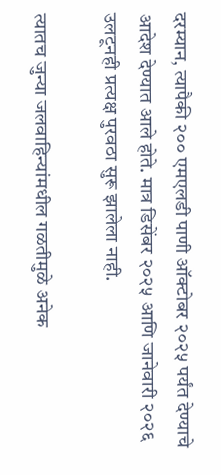दरम्यान, त्यापैकी २०० एमएलडी पाणी ऑक्टोबर २०२५ पर्यंत देण्याचे आदेश देण्यात आले होते. मात्र डिसेंबर २०२५ आणि जानेवारी २०२६ उलटूनही प्रत्यक्ष पुरवठा सुरू झालेला नाही.

त्यातच जुन्या जलवाहिन्यांमधील गळतीमुळे अनेक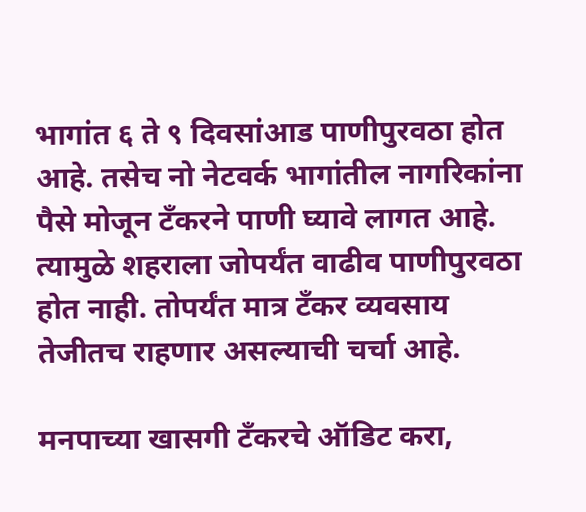भागांत ६ ते ९ दिवसांआड पाणीपुरवठा होत आहे. तसेच नो नेटवर्क भागांतील नागरिकांना पैसे मोजून टँकरने पाणी घ्यावे लागत आहे. त्यामुळे शहराला जोपर्यंत वाढीव पाणीपुरवठा होत नाही. तोपर्यंत मात्र टँकर व्यवसाय तेजीतच राहणार असल्याची चर्चा आहे.

मनपाच्या खासगी टँकरचे ऑडिट करा,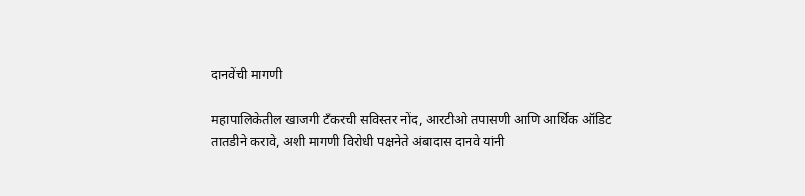दानवेंची मागणी

महापालिकेतील खाजगी टँकरची सविस्तर नोंद, आरटीओ तपासणी आणि आर्थिक ऑडिट तातडीने करावे, अशी मागणी विरोधी पक्षनेते अंबादास दानवे यांनी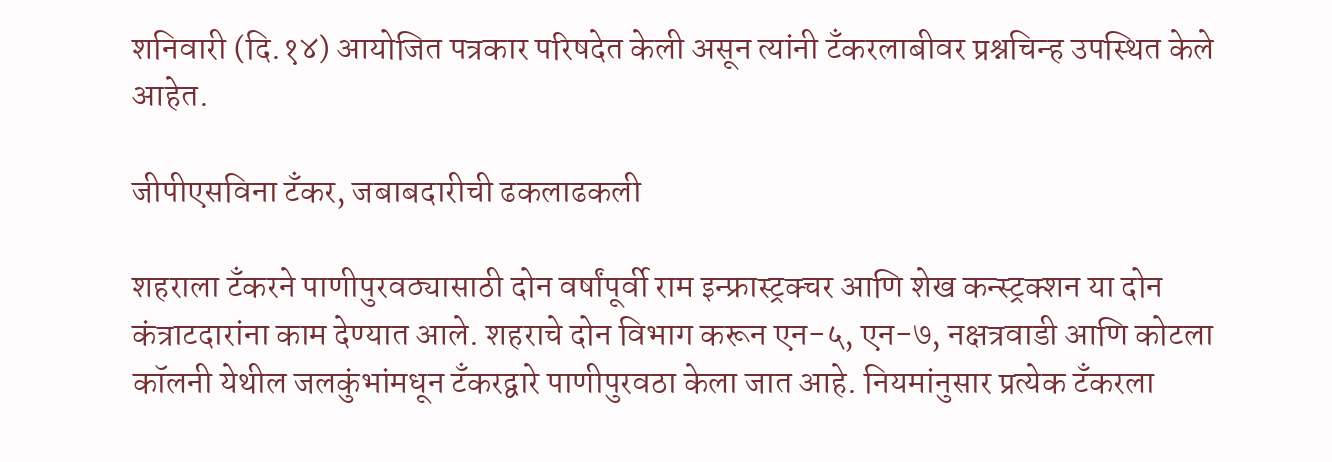शनिवारी (दि.१४) आयोजित पत्रकार परिषदेत केली असून त्यांनी टँकरलाबीवर प्रश्नचिन्ह उपस्थित केले आहेत.

जीपीएसविना टँकर, जबाबदारीची ढकलाढकली

शहराला टँकरने पाणीपुरवठ्यासाठी दोन वर्षांपूर्वी राम इन्फ्रास्ट्रक्चर आणि शेख कन्स्ट्रक्शन या दोन कंत्राटदारांना काम देण्यात आले. शहराचे दोन विभाग करून एन-५, एन-७, नक्षत्रवाडी आणि कोटला कॉलनी येथील जलकुंभांमधून टँकरद्वारे पाणीपुरवठा केला जात आहे. नियमांनुसार प्रत्येक टँकरला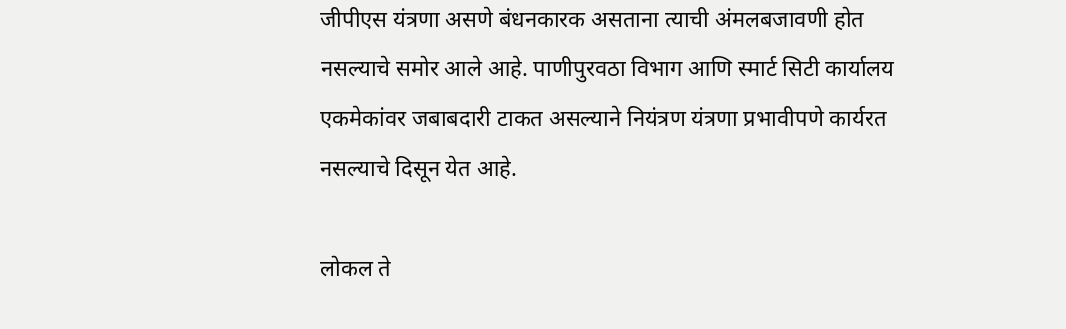जीपीएस यंत्रणा असणे बंधनकारक असताना त्याची अंमलबजावणी होत नसल्याचे समोर आले आहे. पाणीपुरवठा विभाग आणि स्मार्ट सिटी कार्यालय एकमेकांवर जबाबदारी टाकत असल्याने नियंत्रण यंत्रणा प्रभावीपणे कार्यरत नसल्याचे दिसून येत आहे.

लोकल ते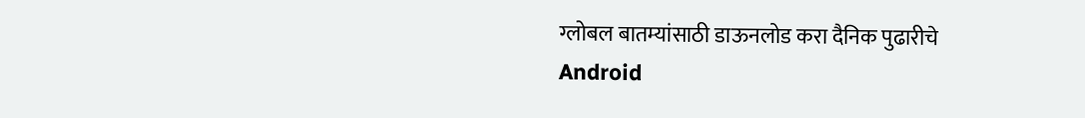ग्लोबल बातम्यांसाठी डाऊनलोड करा दैनिक पुढारीचे Android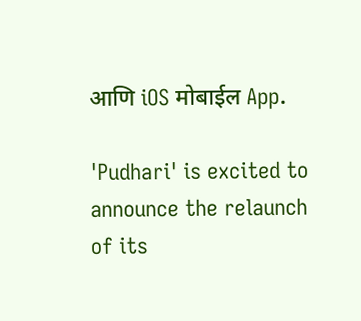आणि iOS मोबाईल App.

'Pudhari' is excited to announce the relaunch of its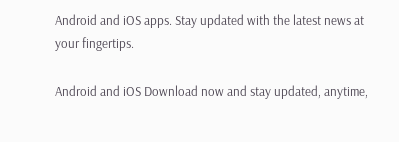Android and iOS apps. Stay updated with the latest news at your fingertips.

Android and iOS Download now and stay updated, anytime,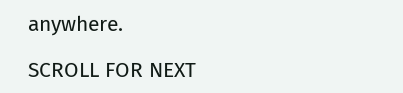anywhere.

SCROLL FOR NEXT